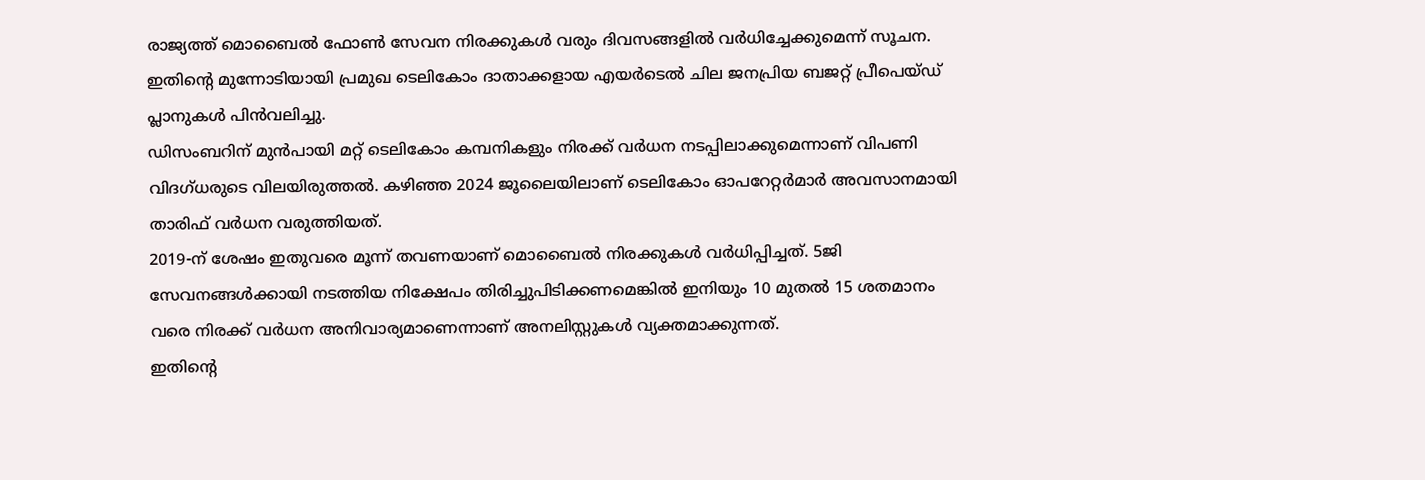രാജ്യത്ത് മൊബൈൽ ഫോൺ സേവന നിരക്കുകൾ വരും ദിവസങ്ങളിൽ വർധിച്ചേക്കുമെന്ന് സൂചന. ഇതിന്റെ മുന്നോടിയായി പ്രമുഖ ടെലികോം ദാതാക്കളായ എയർടെൽ ചില ജനപ്രിയ ബജറ്റ് പ്രീപെയ്ഡ് പ്ലാനുകൾ പിൻവലിച്ചു.
ഡിസംബറിന് മുൻപായി മറ്റ് ടെലികോം കമ്പനികളും നിരക്ക് വർധന നടപ്പിലാക്കുമെന്നാണ് വിപണി വിദഗ്ധരുടെ വിലയിരുത്തൽ. കഴിഞ്ഞ 2024 ജൂലൈയിലാണ് ടെലികോം ഓപറേറ്റർമാർ അവസാനമായി താരിഫ് വർധന വരുത്തിയത്.
2019-ന് ശേഷം ഇതുവരെ മൂന്ന് തവണയാണ് മൊബൈൽ നിരക്കുകൾ വർധിപ്പിച്ചത്. 5ജി സേവനങ്ങൾക്കായി നടത്തിയ നിക്ഷേപം തിരിച്ചുപിടിക്കണമെങ്കിൽ ഇനിയും 10 മുതൽ 15 ശതമാനം വരെ നിരക്ക് വർധന അനിവാര്യമാണെന്നാണ് അനലിസ്റ്റുകൾ വ്യക്തമാക്കുന്നത്.
ഇതിന്റെ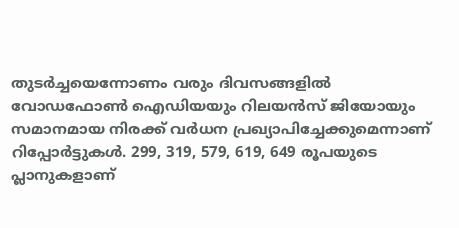തുടർച്ചയെന്നോണം വരും ദിവസങ്ങളിൽ വോഡഫോൺ ഐഡിയയും റിലയൻസ് ജിയോയും സമാനമായ നിരക്ക് വർധന പ്രഖ്യാപിച്ചേക്കുമെന്നാണ് റിപ്പോർട്ടുകൾ. 299, 319, 579, 619, 649 രൂപയുടെ പ്ലാനുകളാണ്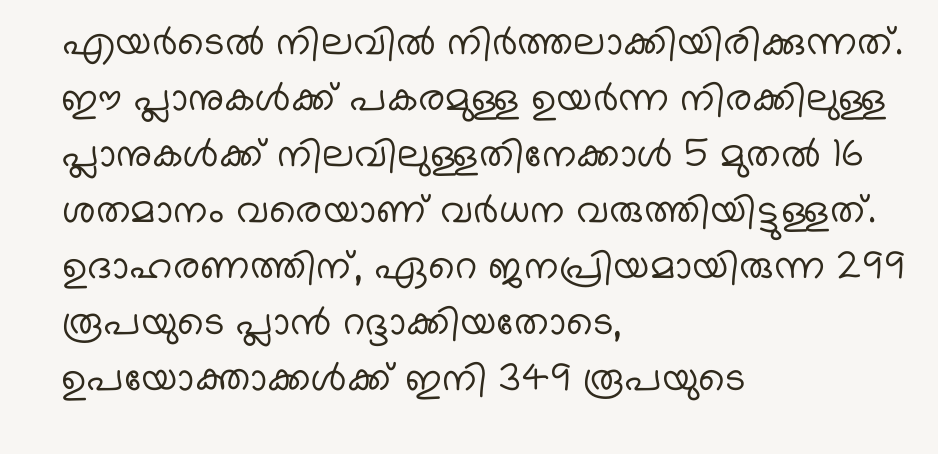എയർടെൽ നിലവിൽ നിർത്തലാക്കിയിരിക്കുന്നത്.
ഈ പ്ലാനുകൾക്ക് പകരമുള്ള ഉയർന്ന നിരക്കിലുള്ള പ്ലാനുകൾക്ക് നിലവിലുള്ളതിനേക്കാൾ 5 മുതൽ 16 ശതമാനം വരെയാണ് വർധന വരുത്തിയിട്ടുള്ളത്. ഉദാഹരണത്തിന്, ഏറെ ജനപ്രിയമായിരുന്ന 299 രൂപയുടെ പ്ലാൻ റദ്ദാക്കിയതോടെ, ഉപയോക്താക്കൾക്ക് ഇനി 349 രൂപയുടെ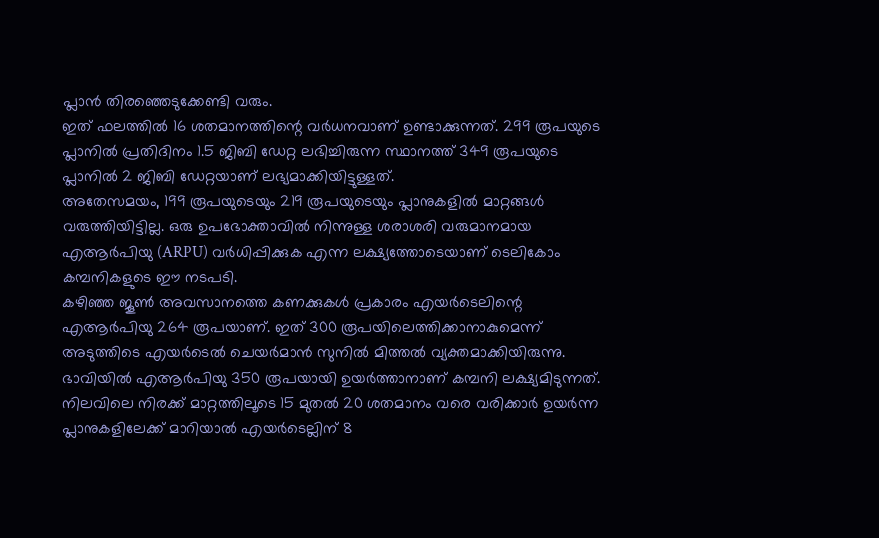പ്ലാൻ തിരഞ്ഞെടുക്കേണ്ടി വരും.
ഇത് ഫലത്തിൽ 16 ശതമാനത്തിന്റെ വർധനവാണ് ഉണ്ടാക്കുന്നത്. 299 രൂപയുടെ പ്ലാനിൽ പ്രതിദിനം 1.5 ജിബി ഡേറ്റ ലഭിച്ചിരുന്ന സ്ഥാനത്ത് 349 രൂപയുടെ പ്ലാനിൽ 2 ജിബി ഡേറ്റയാണ് ലഭ്യമാക്കിയിട്ടുള്ളത്.
അതേസമയം, 199 രൂപയുടെയും 219 രൂപയുടെയും പ്ലാനുകളിൽ മാറ്റങ്ങൾ വരുത്തിയിട്ടില്ല. ഒരു ഉപഭോക്താവിൽ നിന്നുള്ള ശരാശരി വരുമാനമായ എആർപിയു (ARPU) വർധിപ്പിക്കുക എന്ന ലക്ഷ്യത്തോടെയാണ് ടെലികോം കമ്പനികളുടെ ഈ നടപടി.
കഴിഞ്ഞ ജൂൺ അവസാനത്തെ കണക്കുകൾ പ്രകാരം എയർടെലിന്റെ എആർപിയു 264 രൂപയാണ്. ഇത് 300 രൂപയിലെത്തിക്കാനാകുമെന്ന് അടുത്തിടെ എയർടെൽ ചെയർമാൻ സുനിൽ മിത്തൽ വ്യക്തമാക്കിയിരുന്നു.
ഭാവിയിൽ എആർപിയു 350 രൂപയായി ഉയർത്താനാണ് കമ്പനി ലക്ഷ്യമിടുന്നത്. നിലവിലെ നിരക്ക് മാറ്റത്തിലൂടെ 15 മുതൽ 20 ശതമാനം വരെ വരിക്കാർ ഉയർന്ന പ്ലാനുകളിലേക്ക് മാറിയാൽ എയർടെല്ലിന് 8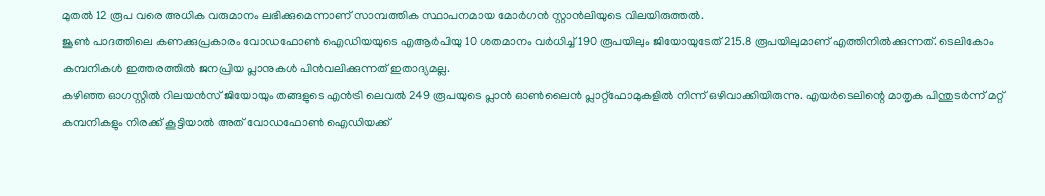മുതൽ 12 രൂപ വരെ അധിക വരുമാനം ലഭിക്കുമെന്നാണ് സാമ്പത്തിക സ്ഥാപനമായ മോർഗൻ സ്റ്റാൻലിയുടെ വിലയിരുത്തൽ.
ജൂൺ പാദത്തിലെ കണക്കുപ്രകാരം വോഡഫോൺ ഐഡിയയുടെ എആർപിയു 10 ശതമാനം വർധിച്ച് 190 രൂപയിലും ജിയോയുടേത് 215.8 രൂപയിലുമാണ് എത്തിനിൽക്കുന്നത്. ടെലികോം കമ്പനികൾ ഇത്തരത്തിൽ ജനപ്രിയ പ്ലാനുകൾ പിൻവലിക്കുന്നത് ഇതാദ്യമല്ല.
കഴിഞ്ഞ ഓഗസ്റ്റിൽ റിലയൻസ് ജിയോയും തങ്ങളുടെ എൻട്രി ലെവൽ 249 രൂപയുടെ പ്ലാൻ ഓൺലൈൻ പ്ലാറ്റ്ഫോമുകളിൽ നിന്ന് ഒഴിവാക്കിയിരുന്നു. എയർടെലിന്റെ മാതൃക പിന്തുടർന്ന് മറ്റ് കമ്പനികളും നിരക്ക് കൂട്ടിയാൽ അത് വോഡഫോൺ ഐഡിയക്ക്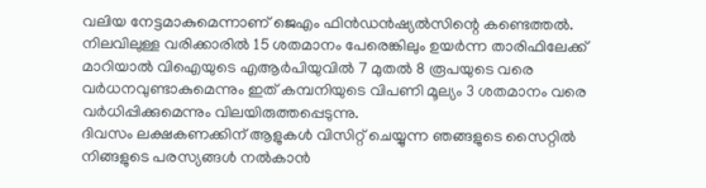വലിയ നേട്ടമാകുമെന്നാണ് ജെഎം ഫിൻഡൻഷ്യൽസിന്റെ കണ്ടെത്തൽ.
നിലവിലുള്ള വരിക്കാരിൽ 15 ശതമാനം പേരെങ്കിലും ഉയർന്ന താരിഫിലേക്ക് മാറിയാൽ വിഐയുടെ എആർപിയുവിൽ 7 മുതൽ 8 രൂപയുടെ വരെ വർധനവുണ്ടാകുമെന്നും ഇത് കമ്പനിയുടെ വിപണി മൂല്യം 3 ശതമാനം വരെ വർധിപ്പിക്കുമെന്നും വിലയിരുത്തപ്പെടുന്നു.
ദിവസം ലക്ഷകണക്കിന് ആളുകൾ വിസിറ്റ് ചെയ്യുന്ന ഞങ്ങളുടെ സൈറ്റിൽ നിങ്ങളുടെ പരസ്യങ്ങൾ നൽകാൻ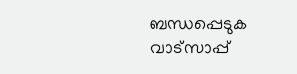ബന്ധപ്പെടുക വാട്സാപ്പ്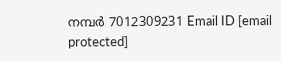നമ്പർ 7012309231 Email ID [email protected]